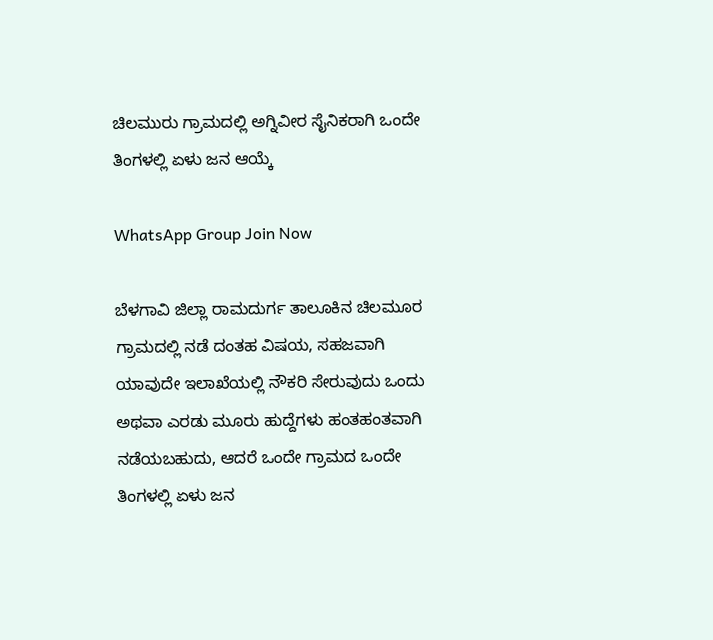ಚಿಲಮುರು ಗ್ರಾಮದಲ್ಲಿ ಅಗ್ನಿವೀರ ಸೈನಿಕರಾಗಿ ಒಂದೇ ತಿಂಗಳಲ್ಲಿ ಏಳು ಜನ ಆಯ್ಕೆ

WhatsApp Group Join Now

ಬೆಳಗಾವಿ ಜಿಲ್ಲಾ ರಾಮದುರ್ಗ ತಾಲೂಕಿನ ಚಿಲಮೂರ ಗ್ರಾಮದಲ್ಲಿ ನಡೆ ದಂತಹ ವಿಷಯ, ಸಹಜವಾಗಿ ಯಾವುದೇ ಇಲಾಖೆಯಲ್ಲಿ ನೌಕರಿ ಸೇರುವುದು ಒಂದು ಅಥವಾ ಎರಡು ಮೂರು ಹುದ್ದೆಗಳು ಹಂತಹಂತವಾಗಿ ನಡೆಯಬಹುದು, ಆದರೆ ಒಂದೇ ಗ್ರಾಮದ ಒಂದೇ ತಿಂಗಳಲ್ಲಿ ಏಳು ಜನ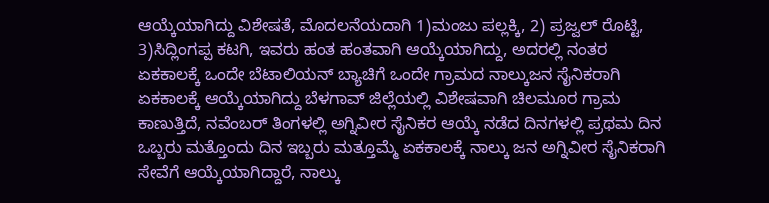ಆಯ್ಕೆಯಾಗಿದ್ದು ವಿಶೇಷತೆ, ಮೊದಲನೆಯದಾಗಿ 1)ಮಂಜು ಪಲ್ಲಕ್ಕಿ, 2) ಪ್ರಜ್ವಲ್ ರೊಟ್ಟಿ, 3)ಸಿದ್ಲಿಂಗಪ್ಪ ಕಟಗಿ, ಇವರು ಹಂತ ಹಂತವಾಗಿ ಆಯ್ಕೆಯಾಗಿದ್ದು, ಅದರಲ್ಲಿ ನಂತರ ಏಕಕಾಲಕ್ಕೆ ಒಂದೇ ಬೆಟಾಲಿಯನ್ ಬ್ಯಾಚಿಗೆ ಒಂದೇ ಗ್ರಾಮದ ನಾಲ್ಕುಜನ ಸೈನಿಕರಾಗಿ ಏಕಕಾಲಕ್ಕೆ ಆಯ್ಕೆಯಾಗಿದ್ದು ಬೆಳಗಾವ್ ಜಿಲ್ಲೆಯಲ್ಲಿ ವಿಶೇಷವಾಗಿ ಚಿಲಮೂರ ಗ್ರಾಮ ಕಾಣುತ್ತಿದೆ, ನವೆಂಬರ್ ತಿಂಗಳಲ್ಲಿ ಅಗ್ನಿವೀರ ಸೈನಿಕರ ಆಯ್ಕೆ ನಡೆದ ದಿನಗಳಲ್ಲಿ ಪ್ರಥಮ ದಿನ ಒಬ್ಬರು ಮತ್ತೊಂದು ದಿನ ಇಬ್ಬರು ಮತ್ತೂಮ್ಮೆ ಏಕಕಾಲಕ್ಕೆ ನಾಲ್ಕು ಜನ ಅಗ್ನಿವೀರ ಸೈನಿಕರಾಗಿ ಸೇವೆಗೆ ಆಯ್ಕೆಯಾಗಿದ್ದಾರೆ, ನಾಲ್ಕು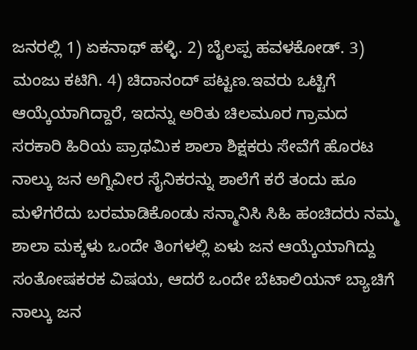ಜನರಲ್ಲಿ 1) ಏಕನಾಥ್ ಹಳ್ಳಿ. 2) ಬೈಲಪ್ಪ ಹವಳಕೋಡ್. 3) ಮಂಜು ಕಟಿಗಿ. 4) ಚಿದಾನಂದ್ ಪಟ್ಟಣ.ಇವರು ಒಟ್ಟಿಗೆ ಆಯ್ಕೆಯಾಗಿದ್ದಾರೆ, ಇದನ್ನು ಅರಿತು ಚಿಲಮೂರ ಗ್ರಾಮದ ಸರಕಾರಿ ಹಿರಿಯ ಪ್ರಾಥಮಿಕ ಶಾಲಾ ಶಿಕ್ಷಕರು ಸೇವೆಗೆ ಹೊರಟ ನಾಲ್ಕು ಜನ ಅಗ್ನಿವೀರ ಸೈನಿಕರನ್ನು ಶಾಲೆಗೆ ಕರೆ ತಂದು ಹೂ ಮಳೆಗರೆದು ಬರಮಾಡಿಕೊಂಡು ಸನ್ಮಾನಿಸಿ ಸಿಹಿ ಹಂಚಿದರು ನಮ್ಮ ಶಾಲಾ ಮಕ್ಕಳು ಒಂದೇ ತಿಂಗಳಲ್ಲಿ ಏಳು ಜನ ಆಯ್ಕೆಯಾಗಿದ್ದು ಸಂತೋಷಕರಕ ವಿಷಯ, ಆದರೆ ಒಂದೇ ಬೆಟಾಲಿಯನ್ ಬ್ಯಾಚಿಗೆ ನಾಲ್ಕು ಜನ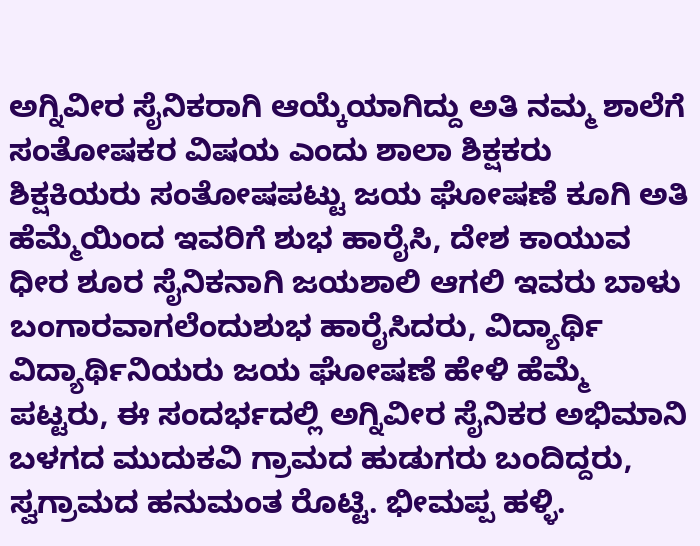ಅಗ್ನಿವೀರ ಸೈನಿಕರಾಗಿ ಆಯ್ಕೆಯಾಗಿದ್ದು ಅತಿ ನಮ್ಮ ಶಾಲೆಗೆ ಸಂತೋಷಕರ ವಿಷಯ ಎಂದು ಶಾಲಾ ಶಿಕ್ಷಕರು ಶಿಕ್ಷಕಿಯರು ಸಂತೋಷಪಟ್ಟು ಜಯ ಘೋಷಣೆ ಕೂಗಿ ಅತಿ ಹೆಮ್ಮೆಯಿಂದ ಇವರಿಗೆ ಶುಭ ಹಾರೈಸಿ, ದೇಶ ಕಾಯುವ ಧೀರ ಶೂರ ಸೈನಿಕನಾಗಿ ಜಯಶಾಲಿ ಆಗಲಿ ಇವರು ಬಾಳು ಬಂಗಾರವಾಗಲೆಂದುಶುಭ ಹಾರೈಸಿದರು, ವಿದ್ಯಾರ್ಥಿ ವಿದ್ಯಾರ್ಥಿನಿಯರು ಜಯ ಘೋಷಣೆ ಹೇಳಿ ಹೆಮ್ಮೆ ಪಟ್ಟರು, ಈ ಸಂದರ್ಭದಲ್ಲಿ ಅಗ್ನಿವೀರ ಸೈನಿಕರ ಅಭಿಮಾನಿ ಬಳಗದ ಮುದುಕವಿ ಗ್ರಾಮದ ಹುಡುಗರು ಬಂದಿದ್ದರು, ಸ್ವಗ್ರಾಮದ ಹನುಮಂತ ರೊಟ್ಟಿ. ಭೀಮಪ್ಪ ಹಳ್ಳಿ.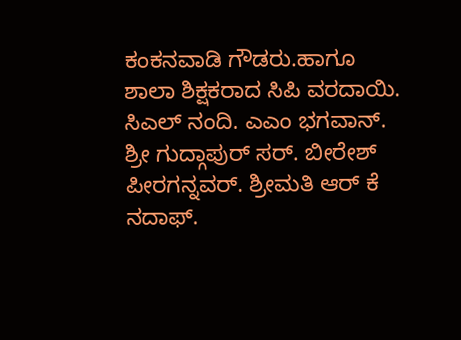ಕಂಕನವಾಡಿ ಗೌಡರು.ಹಾಗೂ ಶಾಲಾ ಶಿಕ್ಷಕರಾದ ಸಿಪಿ ವರದಾಯಿ. ಸಿಎಲ್ ನಂದಿ. ಎಎಂ ಭಗವಾನ್. ಶ್ರೀ ಗುದ್ಗಾಪುರ್ ಸರ್. ಬೀರೇಶ್ ಪೀರಗನ್ನವರ್. ಶ್ರೀಮತಿ ಆರ್ ಕೆ ನದಾಫ್.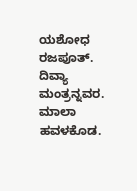ಯಶೋಧ ರಜಪೂತ್. ದಿವ್ಯಾ ಮಂತ್ರನ್ನವರ. ಮಾಲಾ ಹವಳಕೊಡ.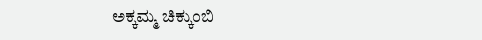ಅಕ್ಕಮ್ಮ ಚಿಕ್ಕುಂಬಿ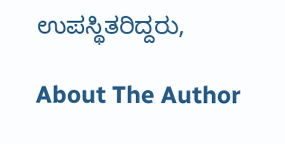ಉಪಸ್ಥಿತರಿದ್ದರು,

About The Author